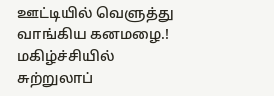ஊட்டியில் வெளுத்து வாங்கிய கனமழை.! மகிழ்ச்சியில் சுற்றுலாப்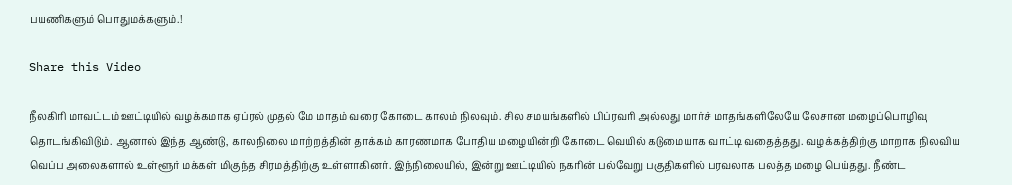பயணிகளும் பொதுமக்களும்.!

Share this Video

நீலகிரி மாவட்டம் ஊட்டியில் வழக்கமாக ஏப்ரல் முதல் மே மாதம் வரை கோடை காலம் நிலவும். சில சமயங்களில் பிப்ரவரி அல்லது மார்ச் மாதங்களிலேயே லேசான மழைப்பொழிவு தொடங்கிவிடும். ஆனால் இந்த ஆண்டு, காலநிலை மாற்றத்தின் தாக்கம் காரணமாக போதிய மழையின்றி கோடை வெயில் கடுமையாக வாட்டி வதைத்தது. வழக்கத்திற்கு மாறாக நிலவிய வெப்ப அலைகளால் உள்ளூர் மக்கள் மிகுந்த சிரமத்திற்கு உள்ளாகினர். இந்நிலையில், இன்று ஊட்டியில் நகரின் பல்வேறு பகுதிகளில் பரவலாக பலத்த மழை பெய்தது. நீண்ட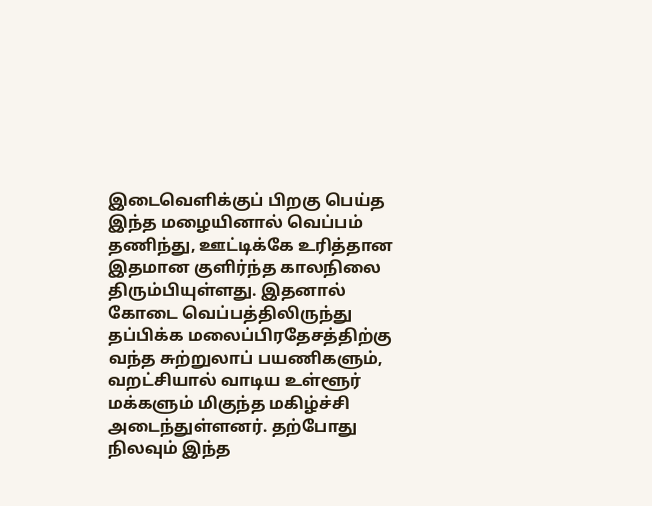இடைவெளிக்குப் பிறகு பெய்த இந்த மழையினால் வெப்பம் தணிந்து, ஊட்டிக்கே உரித்தான இதமான குளிர்ந்த காலநிலை திரும்பியுள்ளது. இதனால் கோடை வெப்பத்திலிருந்து தப்பிக்க மலைப்பிரதேசத்திற்கு வந்த சுற்றுலாப் பயணிகளும், வறட்சியால் வாடிய உள்ளூர் மக்களும் மிகுந்த மகிழ்ச்சி அடைந்துள்ளனர். தற்போது நிலவும் இந்த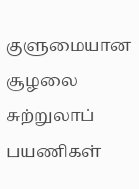குளுமையான சூழலை சுற்றுலாப் பயணிகள்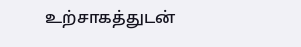உற்சாகத்துடன்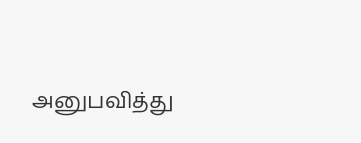அனுபவித்து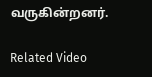வருகின்றனர்.

Related Video